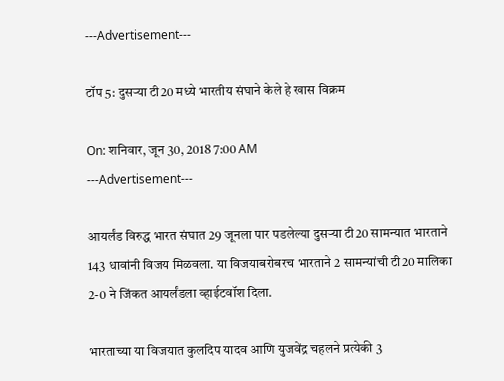---Advertisement---

टॉप 5: दुसऱ्या टी20 मध्ये भारतीय संघाने केले हे खास विक्रम

On: शनिवार, जून 30, 2018 7:00 AM
---Advertisement---

आयर्लंड विरुद्ध भारत संघात 29 जूनला पार पडलेल्या दुसऱ्या टी20 सामन्यात भारताने 143 धावांनी विजय मिळवला. या विजयाबरोबरच भारताने 2 सामन्यांची टी20 मालिका 2-0 ने जिंकत आयर्लंडला व्हाईटवॉश दिला.

भारताच्या या विजयात कुलदिप यादव आणि युजवेंद्र चहलने प्रत्येकी 3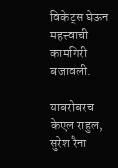विकेट्स घेऊन महत्त्वाची कामगिरी बजावली.

याबरोबरच केएल राहुल, सुरेश रैना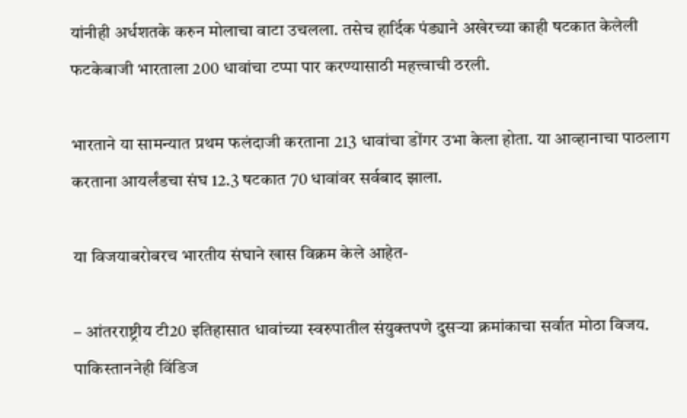यांनीही अर्धशतके करुन मोलाचा वाटा उचलला. तसेच हार्दिक पंड्याने अखेरच्या काही षटकात केलेली फटकेबाजी भारताला 200 धावांचा टप्पा पार करण्यासाठी महत्त्वाची ठरली.

भारताने या सामन्यात प्रथम फलंदाजी करताना 213 धावांचा डोंगर उभा केला होता. या आव्हानाचा पाठलाग करताना आयर्लंडचा संघ 12.3 षटकात 70 धावांवर सर्वबाद झाला.

या विजयाबरोबरच भारतीय संघाने खास विक्रम केले आहेत-

– आंतरराष्ट्रीय टी20 इतिहासात धावांच्या स्वरुपातील संयुक्तपणे दुसऱ्या क्रमांकाचा सर्वात मोठा विजय. पाकिस्ताननेही विंडिज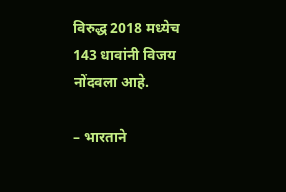विरुद्ध 2018 मध्येच 143 धावांनी विजय नोंदवला आहे.

– भारताने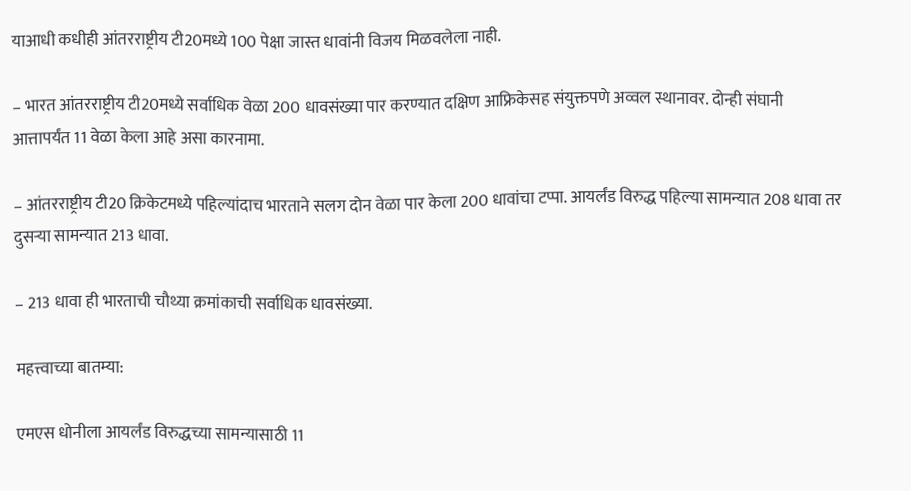याआधी कधीही आंतरराष्ट्रीय टी20मध्ये 100 पेक्षा जास्त धावांनी विजय मिळवलेला नाही.

– भारत आंतरराष्ट्रीय टी20मध्ये सर्वाधिक वेळा 200 धावसंख्या पार करण्यात दक्षिण आफ्रिकेसह संयुक्तपणे अव्वल स्थानावर. दोन्ही संघानी आत्तापर्यंत 11 वेळा केला आहे असा कारनामा.

– आंतरराष्ट्रीय टी20 क्रिकेटमध्ये पहिल्यांदाच भारताने सलग दोन वेळा पार केला 200 धावांचा टप्पा. आयर्लंड विरुद्ध पहिल्या सामन्यात 208 धावा तर दुसऱ्या सामन्यात 213 धावा.

– 213 धावा ही भारताची चौथ्या क्रमांकाची सर्वाधिक धावसंख्या.

महत्त्वाच्या बातम्या:

एमएस धोनीला आयर्लंड विरुद्धच्या सामन्यासाठी 11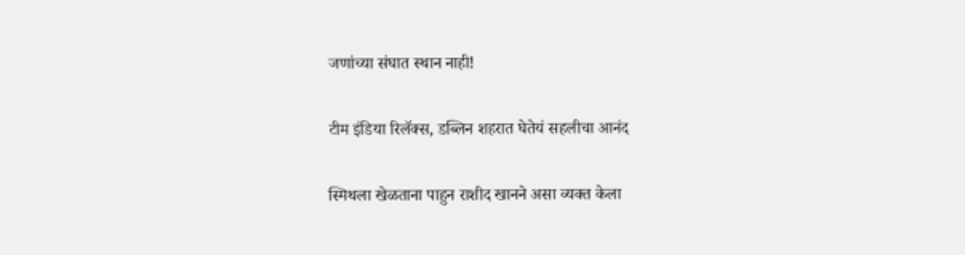जणांच्या संघात स्थान नाही!

टीम इंडिया रिलॅक्स, डब्लिन शहरात घेतेयं सहलीचा आनंद

स्मिथला खेळताना पाहुन राशीद खानने असा व्यक्त केला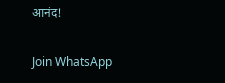आनंद!

Join WhatsApp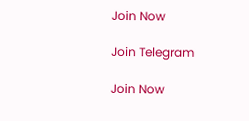Join Now

Join Telegram

Join Now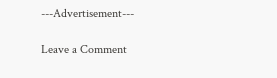---Advertisement---

Leave a Comment